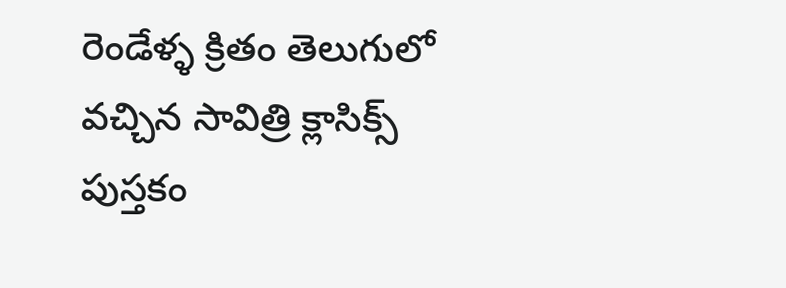రెండేళ్ళ క్రితం తెలుగులో వచ్చిన సావిత్రి క్లాసిక్స్ పుస్తకం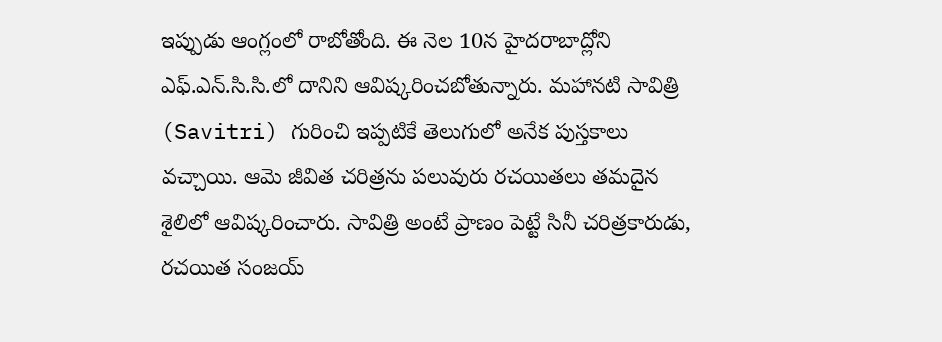ఇప్పుడు ఆంగ్లంలో రాబోతోంది. ఈ నెల 10న హైదరాబాద్లోని ఎఫ్.ఎన్.సి.సి.లో దానిని ఆవిష్కరించబోతున్నారు. మహానటి సావిత్రి (Savitri) గురించి ఇప్పటికే తెలుగులో అనేక పుస్తకాలు వచ్చాయి. ఆమె జీవిత చరిత్రను పలువురు రచయితలు తమదైన శైలిలో ఆవిష్కరించారు. సావిత్రి అంటే ప్రాణం పెట్టే సినీ చరిత్రకారుడు, రచయిత సంజయ్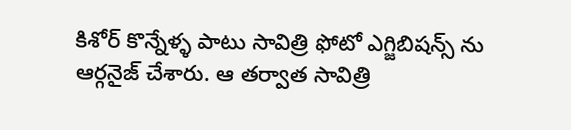కిశోర్ కొన్నేళ్ళ పాటు సావిత్రి ఫోటో ఎగ్జిబిషన్స్ ను ఆర్గనైజ్ చేశారు. ఆ తర్వాత సావిత్రి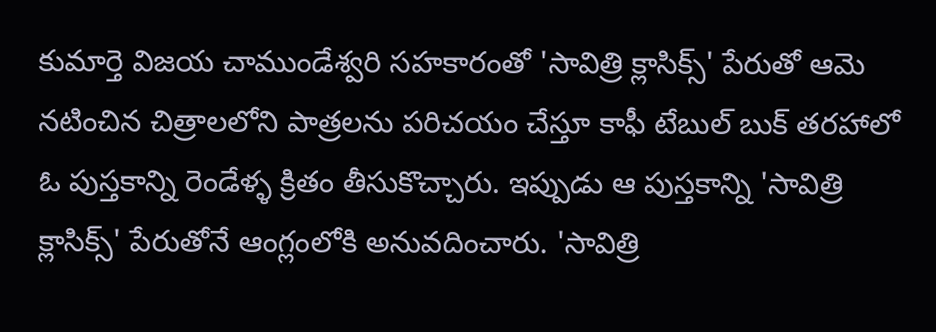కుమార్తె విజయ చాముండేశ్వరి సహకారంతో 'సావిత్రి క్లాసిక్స్' పేరుతో ఆమె నటించిన చిత్రాలలోని పాత్రలను పరిచయం చేస్తూ కాఫీ టేబుల్ బుక్ తరహాలో ఓ పుస్తకాన్ని రెండేళ్ళ క్రితం తీసుకొచ్చారు. ఇప్పుడు ఆ పుస్తకాన్ని 'సావిత్రి క్లాసిక్స్' పేరుతోనే ఆంగ్లంలోకి అనువదించారు. 'సావిత్రి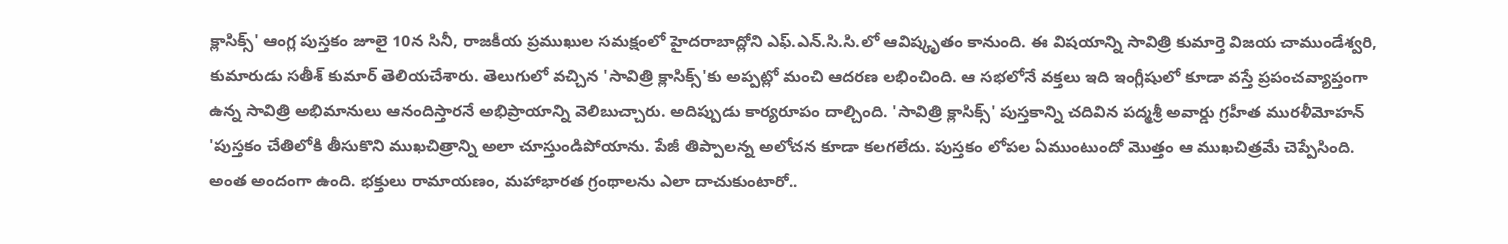క్లాసిక్స్' ఆంగ్ల పుస్తకం జూలై 10న సినీ, రాజకీయ ప్రముఖుల సమక్షంలో హైదరాబాద్లోని ఎఫ్.ఎన్.సి.సి.లో ఆవిష్కృతం కానుంది. ఈ విషయాన్ని సావిత్రి కుమార్తె విజయ చాముండేశ్వరి, కుమారుడు సతీశ్ కుమార్ తెలియచేశారు. తెలుగులో వచ్చిన 'సావిత్రి క్లాసిక్స్'కు అప్పట్లో మంచి ఆదరణ లభించింది. ఆ సభలోనే వక్తలు ఇది ఇంగ్లీషులో కూడా వస్తే ప్రపంచవ్యాప్తంగా ఉన్న సావిత్రి అభిమానులు ఆనందిస్తారనే అభిప్రాయాన్ని వెలిబుచ్చారు. అదిప్పుడు కార్యరూపం దాల్చింది. 'సావిత్రి క్లాసిక్స్' పుస్తకాన్ని చదివిన పద్మశ్రీ అవార్డు గ్రహీత మురళీమోహన్ 'పుస్తకం చేతిలోకి తీసుకొని ముఖచిత్రాన్ని అలా చూస్తుండిపోయాను. పేజీ తిప్పాలన్న అలోచన కూడా కలగలేదు. పుస్తకం లోపల ఏముంటుందో మొత్తం ఆ ముఖచిత్రమే చెప్పేసింది. అంత అందంగా ఉంది. భక్తులు రామాయణం, మహాభారత గ్రంథాలను ఎలా దాచుకుంటారో..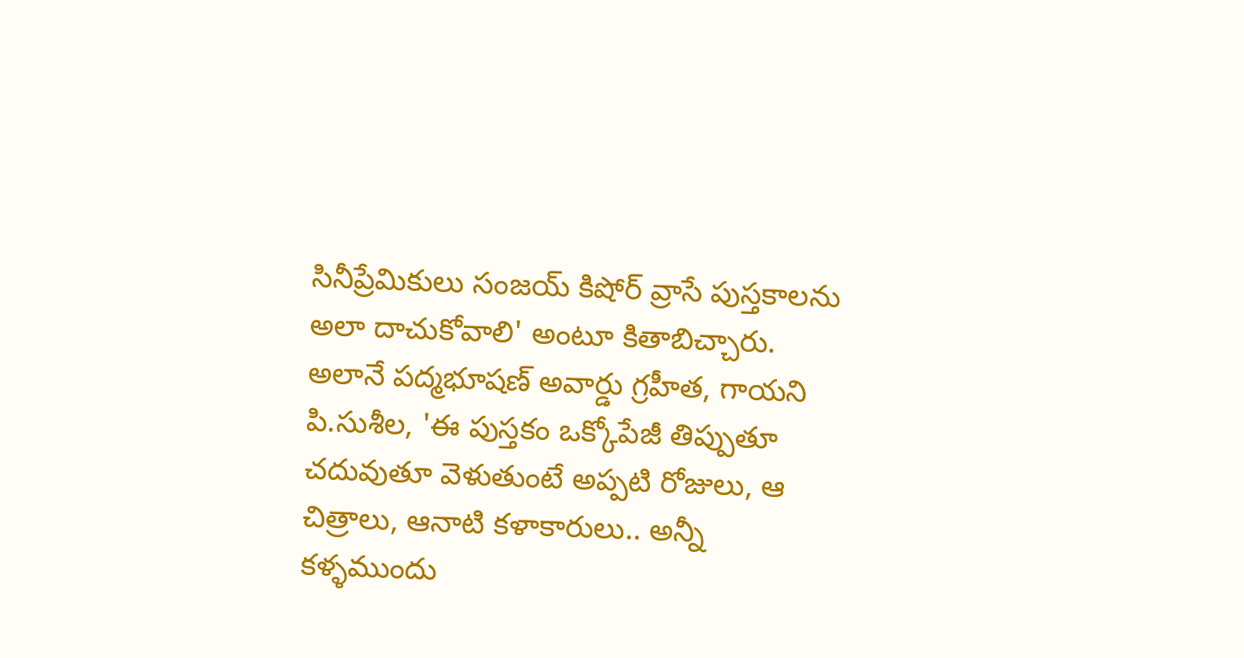సినీప్రేమికులు సంజయ్ కిషోర్ వ్రాసే పుస్తకాలను అలా దాచుకోవాలి' అంటూ కితాబిచ్చారు. అలానే పద్మభూషణ్ అవార్డు గ్రహీత, గాయని పి.సుశీల, 'ఈ పుస్తకం ఒక్కోపేజీ తిప్పుతూ చదువుతూ వెళుతుంటే అప్పటి రోజులు, ఆ చిత్రాలు, ఆనాటి కళాకారులు.. అన్నీ కళ్ళముందు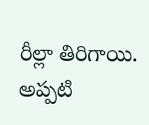రీల్లా తిరిగాయి. అప్పటి